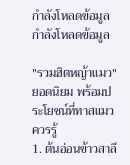กำลังโหลดข้อมูล
กำลังโหลดข้อมูล

"รวมฮิตหญ้าแมว" ยอดนิยม พร้อมประโยชน์ที่ทาสแมวควรรู้
1. ต้นอ่อนข้าวสาลี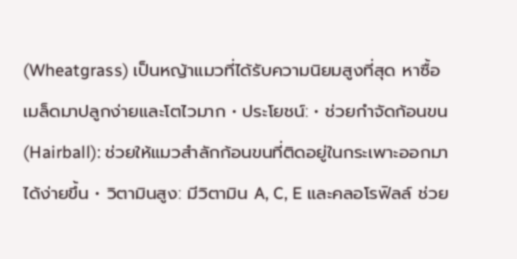(Wheatgrass) เป็นหญ้าแมวที่ได้รับความนิยมสูงที่สุด หาซื้อเมล็ดมาปลูกง่ายและโตไวมาก • ประโยชน์: • ช่วยกำจัดก้อนขน (Hairball): ช่วยให้แมวสำลักก้อนขนที่ติดอยู่ในกระเพาะออกมาได้ง่ายขึ้น • วิตามินสูง: มีวิตามิน A, C, E และคลอโรฟิลล์ ช่วย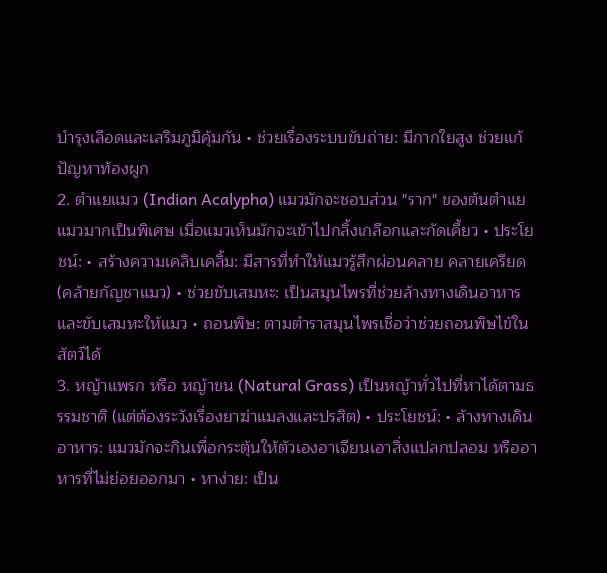บำรุงเลือดและเสริมภูมิคุ้มกัน • ช่วยเรื่องระบบขับถ่าย: มีกากใยสูง ช่วยแก้ปัญหาท้องผูก
2. ตำแยแมว (Indian Acalypha) แมวมักจะชอบส่วน "ราก" ของต้นตำแยแมวมากเป็นพิเศษ เมื่อแมวเห็นมักจะเข้าไปกลิ้งเกลือกและกัดเคี้ยว • ประโยชน์: • สร้างความเคลิบเคลิ้ม: มีสารที่ทำให้แมวรู้สึกผ่อนคลาย คลายเครียด (คล้ายกัญชาแมว) • ช่วยขับเสมหะ: เป็นสมุนไพรที่ช่วยล้างทางเดินอาหารและขับเสมหะให้แมว • ถอนพิษ: ตามตำราสมุนไพรเชื่อว่าช่วยถอนพิษไข้ในสัตว์ได้
3. หญ้าแพรก หรือ หญ้าขน (Natural Grass) เป็นหญ้าทั่วไปที่หาได้ตามธรรมชาติ (แต่ต้องระวังเรื่องยาฆ่าแมลงและปรสิต) • ประโยชน์: • ล้างทางเดินอาหาร: แมวมักจะกินเพื่อกระตุ้นให้ตัวเองอาเจียนเอาสิ่งแปลกปลอม หรืออาหารที่ไม่ย่อยออกมา • หาง่าย: เป็น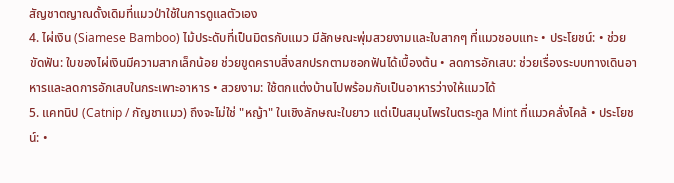สัญชาตญาณดั้งเดิมที่แมวป่าใช้ในการดูแลตัวเอง
4. ไผ่เงิน (Siamese Bamboo) ไม้ประดับที่เป็นมิตรกับแมว มีลักษณะพุ่มสวยงามและใบสากๆ ที่แมวชอบแทะ • ประโยชน์: • ช่วยขัดฟัน: ใบของไผ่เงินมีความสากเล็กน้อย ช่วยขูดคราบสิ่งสกปรกตามซอกฟันได้เบื้องต้น • ลดการอักเสบ: ช่วยเรื่องระบบทางเดินอาหารและลดการอักเสบในกระเพาะอาหาร • สวยงาม: ใช้ตกแต่งบ้านไปพร้อมกับเป็นอาหารว่างให้แมวได้
5. แคทนิป (Catnip / กัญชาแมว) ถึงจะไม่ใช่ "หญ้า" ในเชิงลักษณะใบยาว แต่เป็นสมุนไพรในตระกูล Mint ที่แมวคลั่งไคล้ • ประโยชน์: •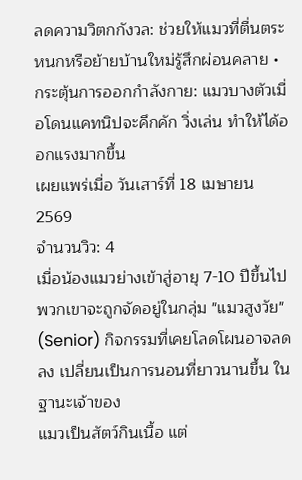ลดความวิตกกังวล: ช่วยให้แมวที่ตื่นตระหนกหรือย้ายบ้านใหม่รู้สึกผ่อนคลาย • กระตุ้นการออกกำลังกาย: แมวบางตัวเมื่อโดนแคทนิปจะคึกคัก วิ่งเล่น ทำให้ได้ออกแรงมากขึ้น
เผยแพร่เมื่อ วันเสาร์ที่ 18 เมษายน 2569
จำนวนวิว: 4
เมื่อน้องแมวย่างเข้าสู่อายุ 7-10 ปีขึ้นไป พวกเขาจะถูกจัดอยู่ในกลุ่ม "แมวสูงวัย" (Senior) กิจกรรมที่เคยโลดโผนอาจลดลง เปลี่ยนเป็นการนอนที่ยาวนานขึ้น ในฐานะเจ้าของ
แมวเป็นสัตว์กินเนื้อ แต่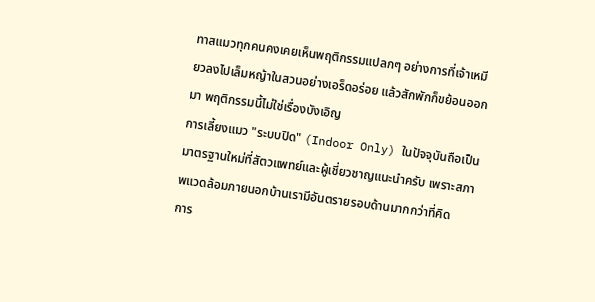ทาสแมวทุกคนคงเคยเห็นพฤติกรรมแปลกๆ อย่างการที่เจ้าเหมียวลงไปเล็มหญ้าในสวนอย่างเอร็ดอร่อย แล้วสักพักก็ขย้อนออกมา พฤติกรรมนี้ไม่ใช่เรื่องบังเอิญ
การเลี้ยงแมว "ระบบปิด" (Indoor Only) ในปัจจุบันถือเป็นมาตรฐานใหม่ที่สัตวแพทย์และผู้เชี่ยวชาญแนะนำครับ เพราะสภาพแวดล้อมภายนอกบ้านเรามีอันตรายรอบด้านมากกว่าที่คิด
การ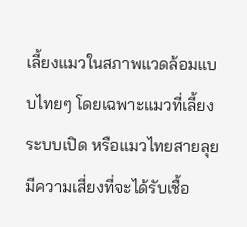เลี้ยงแมวในสภาพแวดล้อมแบบไทยๆ โดยเฉพาะแมวที่เลี้ยงระบบเปิด หรือแมวไทยสายลุย มีความเสี่ยงที่จะได้รับเชื้อ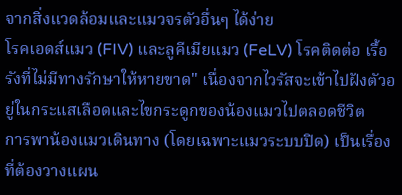จากสิ่งแวดล้อมและแมวจรตัวอื่นๆ ได้ง่าย
โรคเอดส์แมว (FIV) และลูคีเมียแมว (FeLV) โรคติดต่อ เรื้อรังที่ไม่มีทางรักษาให้หายขาด" เนื่องจากไวรัสจะเข้าไปฝังตัวอยู่ในกระแสเลือดและไขกระดูกของน้องแมวไปตลอดชีวิต
การพาน้องแมวเดินทาง (โดยเฉพาะแมวระบบปิด) เป็นเรื่องที่ต้องวางแผน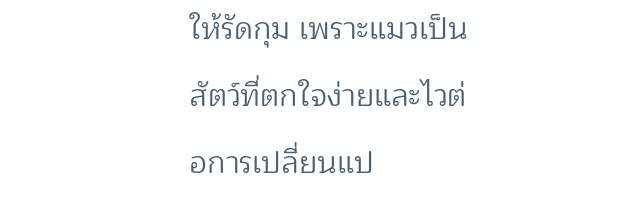ให้รัดกุม เพราะแมวเป็นสัตว์ที่ตกใจง่ายและไวต่อการเปลี่ยนแป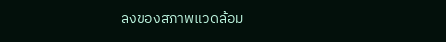ลงของสภาพแวดล้อม